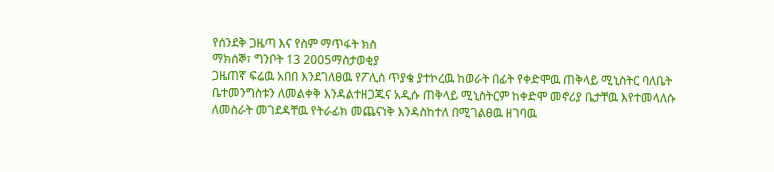የሰንደቅ ጋዜጣ እና የስም ማጥፋት ክስ
ማክሰኞ፣ ግንቦት 13 2005ማስታወቂያ
ጋዜጠኛ ፍሬዉ አበበ እንደገለፀዉ የፖሊስ ጥያቄ ያተኮረዉ ከወራት በፊት የቀድሞዉ ጠቅላይ ሚኒስትር ባለቤት ቤተመንግስቱን ለመልቀቅ እንዳልተዘጋጁና አዲሱ ጠቅላይ ሚኒስትርም ከቀድሞ መኖሪያ ቤታቸዉ እየተመላለሱ ለመስራት መገደዳቸዉ የትራፊክ መጨናነቅ እንዳስከተለ በሚገልፀዉ ዘገባዉ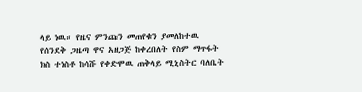ላይ ነዉ። የዜና ምንጩን መጠየቁን ያመለከተዉ የሰንደቅ ጋዜጣ ዋና አዘጋጅ ከቀረበለት የስም ማጥፋት ክስ ተነስቶ ከሳሹ የቀድሞዉ ጠቅላይ ሚኒስትር ባለቤት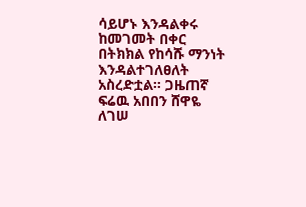ሳይሆኑ እንዳልቀሩ ከመገመት በቀር በትክክል የከሳሹ ማንነት እንዳልተገለፀለት አስረድቷል። ጋዜጠኛ ፍሬዉ አበበን ሸዋዬ ለገሠ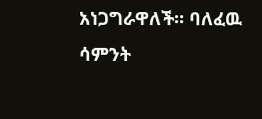አነጋግራዋለች። ባለፈዉ ሳምንት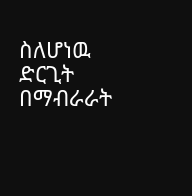ስለሆነዉ ድርጊት በማብራራት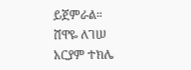ይጀምራል።
ሸዋዬ ለገሠ
አርያም ተክሌ